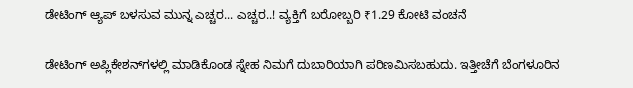ಡೇಟಿಂಗ್ ಆ್ಯಪ್ ಬಳಸುವ ಮುನ್ನ ಎಚ್ಚರ... ಎಚ್ಚರ..! ವ್ಯಕ್ತಿಗೆ ಬರೋಬ್ಬರಿ ₹1.29 ಕೋಟಿ ವಂಚನೆ

ಡೇಟಿಂಗ್ ಅಪ್ಲಿಕೇಶನ್‌ಗಳಲ್ಲಿ ಮಾಡಿಕೊಂಡ ಸ್ನೇಹ ನಿಮಗೆ ದುಬಾರಿಯಾಗಿ ಪರಿಣಮಿಸಬಹುದು. ಇತ್ತೀಚೆಗೆ ಬೆಂಗಳೂರಿನ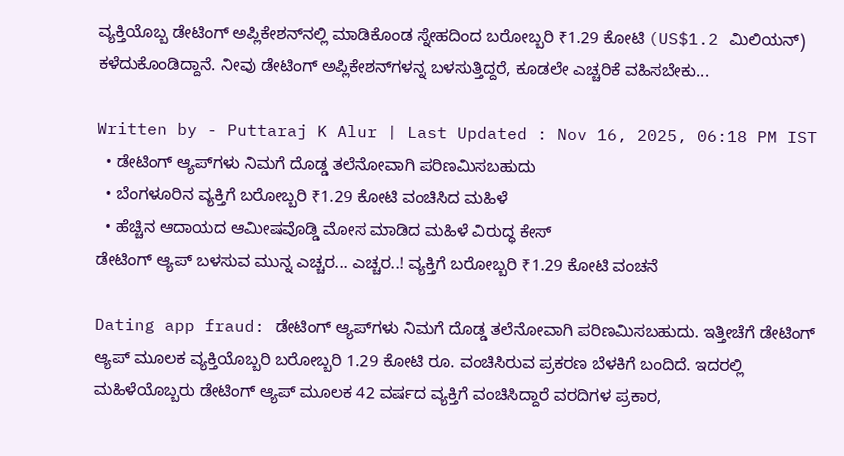ವ್ಯಕ್ತಿಯೊಬ್ಬ ಡೇಟಿಂಗ್ ಅಪ್ಲಿಕೇಶನ್‌ನಲ್ಲಿ ಮಾಡಿಕೊಂಡ ಸ್ನೇಹದಿಂದ ಬರೋಬ್ಬರಿ ₹1.29 ಕೋಟಿ (US$1.2 ಮಿಲಿಯನ್) ಕಳೆದುಕೊಂಡಿದ್ದಾನೆ. ನೀವು ಡೇಟಿಂಗ್ ಅಪ್ಲಿಕೇಶನ್‌ಗಳನ್ನ ಬಳಸುತ್ತಿದ್ದರೆ, ಕೂಡಲೇ ಎಚ್ಚರಿಕೆ ವಹಿಸಬೇಕು...

Written by - Puttaraj K Alur | Last Updated : Nov 16, 2025, 06:18 PM IST
  • ಡೇಟಿಂಗ್ ಆ್ಯಪ್‌ಗಳು ನಿಮಗೆ ದೊಡ್ಡ ತಲೆನೋವಾಗಿ ಪರಿಣಮಿಸಬಹುದು
  • ಬೆಂಗಳೂರಿನ ವ್ಯಕ್ತಿಗೆ ಬರೋಬ್ಬರಿ ₹1.29 ಕೋಟಿ ವಂಚಿಸಿದ ಮಹಿಳೆ
  • ಹೆಚ್ಚಿನ ಆದಾಯದ ಆಮೀಷವೊಡ್ಡಿ ಮೋಸ ಮಾಡಿದ ಮಹಿಳೆ ವಿರುದ್ಧ ಕೇಸ್‌
ಡೇಟಿಂಗ್ ಆ್ಯಪ್ ಬಳಸುವ ಮುನ್ನ ಎಚ್ಚರ... ಎಚ್ಚರ..! ವ್ಯಕ್ತಿಗೆ ಬರೋಬ್ಬರಿ ₹1.29 ಕೋಟಿ ವಂಚನೆ

Dating app fraud: ಡೇಟಿಂಗ್ ಆ್ಯಪ್‌ಗಳು ನಿಮಗೆ ದೊಡ್ಡ ತಲೆನೋವಾಗಿ ಪರಿಣಮಿಸಬಹುದು. ಇತ್ತೀಚೆಗೆ ಡೇಟಿಂಗ್ ಆ್ಯಪ್ ಮೂಲಕ ವ್ಯಕ್ತಿಯೊಬ್ಬರಿ ಬರೋಬ್ಬರಿ 1.29 ಕೋಟಿ ರೂ. ವಂಚಿಸಿರುವ ಪ್ರಕರಣ ಬೆಳಕಿಗೆ ಬಂದಿದೆ. ಇದರಲ್ಲಿ ಮಹಿಳೆಯೊಬ್ಬರು ಡೇಟಿಂಗ್ ಆ್ಯಪ್‌ ಮೂಲಕ 42 ವರ್ಷದ ವ್ಯಕ್ತಿಗೆ ವಂಚಿಸಿದ್ದಾರೆ ವರದಿಗಳ ಪ್ರಕಾರ,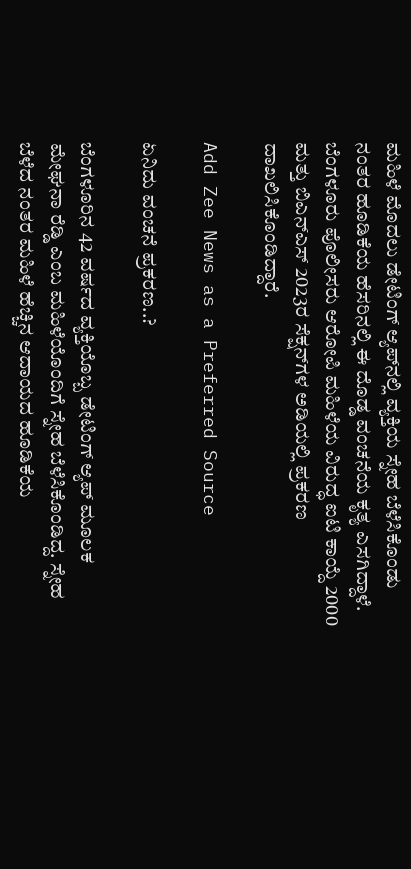ಮಹಿಳೆ ಮೊದಲು ಡೇಟಿಂಗ್ ಆ್ಯಪ್‌ನಲ್ಲಿ ವ್ಯಕ್ತಿಯ ಸ್ನೇಹ ಬೆಳೆಸಿಕೊಂಡು ನಂತರ ಹೂಡಿಕೆಯ ಹೆಸರಿನಲ್ಲಿ ಈ ದೊಡ್ಡ ವಂಚನೆಯ ಕೃತ್ಯ ಎಸಗಿದ್ದಾಳೆ. ಬೆಂಗಳೂರು ಪೊಲೀಸರು ಆರೋಪಿ ಮಹಿಳೆಯ ವಿರುದ್ಧ ಐಟಿ ಕಾಯ್ದೆ 2000 ಮತ್ತು ಬಿಎನ್‌ಎಸ್ 2023ರ ಸೆಕ್ಷನ್‌ಗಳ ಅಡಿಯಲ್ಲಿ ಪ್ರಕರಣ ದಾಖಲಿಸಿಕೊಂಡಿದ್ದಾರೆ.

Add Zee News as a Preferred Source

ಏನಿದು ವಂಚನೆ ಪ್ರಕರಣ..?

ಬೆಂಗಳೂರಿನ 42 ವರ್ಷದ ವ್ಯಕ್ತಿಯೊಬ್ಬ ಡೇಟಿಂಗ್ ಆ್ಯಪ್ ಮೂಲಕ ಮೇಘನಾ ರೆಡ್ಡಿ ಎಂಬ ಮಹಿಳೆಯೊಂದಿಗೆ ಸ್ನೇಹ ಬೆಳೆಸಿಕೊಂಡಿದ್ದ. ಸ್ನೇಹ ಬೆಳೆದ ನಂತರ ಮಹಿಳೆ ಹೆಚ್ಚಿನ ಆದಾಯದ ಹೂಡಿಕೆಯ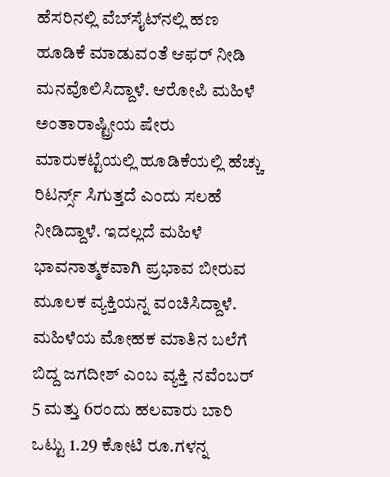ಹೆಸರಿನಲ್ಲಿ ವೆಬ್‌ಸೈಟ್‌ನಲ್ಲಿ ಹಣ ಹೂಡಿಕೆ ಮಾಡುವಂತೆ ಆಫರ್ ನೀಡಿ ಮನವೊಲಿಸಿದ್ದಾಳೆ. ಆರೋಪಿ ಮಹಿಳೆ ಅಂತಾರಾಷ್ಟ್ರೀಯ ಷೇರು ಮಾರುಕಟ್ಟೆಯಲ್ಲಿ ಹೂಡಿಕೆಯಲ್ಲಿ ಹೆಚ್ಚು ರಿಟರ್ನ್ಸ್ ಸಿಗುತ್ತದೆ ಎಂದು ಸಲಹೆ ನೀಡಿದ್ದಾಳೆ. ಇದಲ್ಲದೆ ಮಹಿಳೆ ಭಾವನಾತ್ಮಕವಾಗಿ ಪ್ರಭಾವ ಬೀರುವ ಮೂಲಕ ವ್ಯಕ್ತಿಯನ್ನ ವಂಚಿಸಿದ್ದಾಳೆ. ಮಹಿಳೆಯ ಮೋಹಕ ಮಾತಿನ ಬಲೆಗೆ ಬಿದ್ದ ಜಗದೀಶ್ ಎಂಬ ವ್ಯಕ್ತಿ ನವೆಂಬರ್ 5 ಮತ್ತು 6ರಂದು ಹಲವಾರು ಬಾರಿ ಒಟ್ಟು 1.29 ಕೋಟಿ ರೂ.ಗಳನ್ನ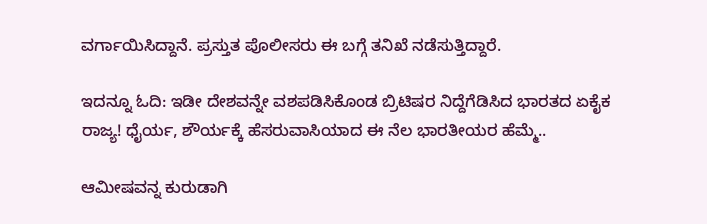ವರ್ಗಾಯಿಸಿದ್ದಾನೆ. ಪ್ರಸ್ತುತ ಪೊಲೀಸರು ಈ ಬಗ್ಗೆ ತನಿಖೆ ನಡೆಸುತ್ತಿದ್ದಾರೆ.

ಇದನ್ನೂ ಓದಿ: ಇಡೀ ದೇಶವನ್ನೇ ವಶಪಡಿಸಿಕೊಂಡ ಬ್ರಿಟಿಷರ ನಿದ್ದೆಗೆಡಿಸಿದ ಭಾರತದ ಏಕೈಕ ರಾಜ್ಯ! ಧೈರ್ಯ, ಶೌರ್ಯಕ್ಕೆ ಹೆಸರುವಾಸಿಯಾದ ಈ ನೆಲ ಭಾರತೀಯರ ಹೆಮ್ಮೆ..

ಆಮೀಷವನ್ನ ಕುರುಡಾಗಿ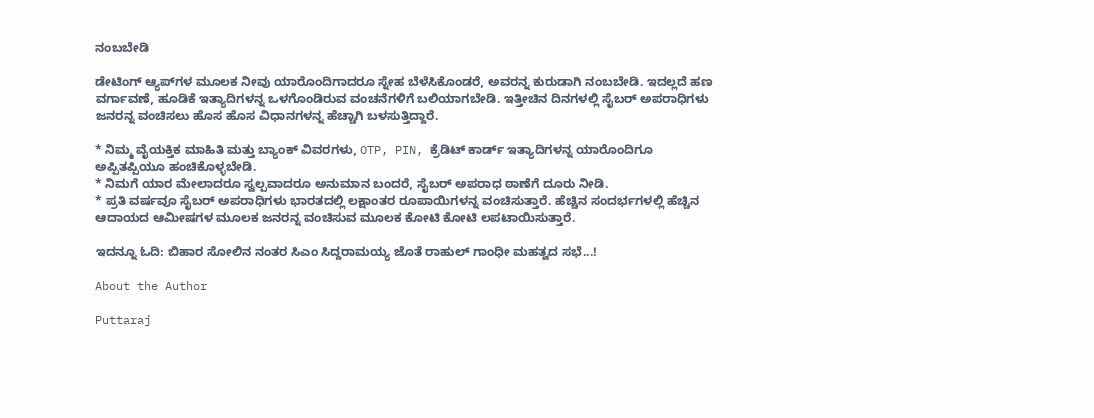ನಂಬಬೇಡಿ

ಡೇಟಿಂಗ್ ಆ್ಯಪ್‌ಗಳ ಮೂಲಕ ನೀವು ಯಾರೊಂದಿಗಾದರೂ ಸ್ನೇಹ ಬೆಳೆಸಿಕೊಂಡರೆ, ಅವರನ್ನ ಕುರುಡಾಗಿ ನಂಬಬೇಡಿ. ಇದಲ್ಲದೆ ಹಣ ವರ್ಗಾವಣೆ, ಹೂಡಿಕೆ ಇತ್ಯಾದಿಗಳನ್ನ ಒಳಗೊಂಡಿರುವ ವಂಚನೆಗಳಿಗೆ ಬಲಿಯಾಗಬೇಡಿ. ಇತ್ತೀಚಿನ ದಿನಗಳಲ್ಲಿ ಸೈಬರ್ ಅಪರಾಧಿಗಳು ಜನರನ್ನ ವಂಚಿಸಲು ಹೊಸ ಹೊಸ ವಿಧಾನಗಳನ್ನ ಹೆಚ್ಚಾಗಿ ಬಳಸುತ್ತಿದ್ದಾರೆ.

* ನಿಮ್ಮ ವೈಯಕ್ತಿಕ ಮಾಹಿತಿ ಮತ್ತು ಬ್ಯಾಂಕ್ ವಿವರಗಳು, OTP, PIN, ಕ್ರೆಡಿಟ್ ಕಾರ್ಡ್ ಇತ್ಯಾದಿಗಳನ್ನ ಯಾರೊಂದಿಗೂ ಅಪ್ಪಿತಪ್ಪಿಯೂ ಹಂಚಿಕೊಳ್ಳಬೇಡಿ.
* ನಿಮಗೆ ಯಾರ ಮೇಲಾದರೂ ಸ್ವಲ್ಪವಾದರೂ ಅನುಮಾನ ಬಂದರೆ, ಸೈಬರ್ ಅಪರಾಧ ಠಾಣೆಗೆ ದೂರು ನೀಡಿ.
* ಪ್ರತಿ ವರ್ಷವೂ ಸೈಬರ್ ಅಪರಾಧಿಗಳು ಭಾರತದಲ್ಲಿ ಲಕ್ಷಾಂತರ ರೂಪಾಯಿಗಳನ್ನ ವಂಚಿಸುತ್ತಾರೆ. ಹೆಚ್ಚಿನ ಸಂದರ್ಭಗಳಲ್ಲಿ ಹೆಚ್ಚಿನ ಆದಾಯದ ಆಮೀಷಗಳ ಮೂಲಕ ಜನರನ್ನ ವಂಚಿಸುವ ಮೂಲಕ ಕೋಟಿ ಕೋಟಿ ಲಪಟಾಯಿಸುತ್ತಾರೆ.

ಇದನ್ನೂ ಓದಿ: ಬಿಹಾರ ಸೋಲಿನ ನಂತರ ಸಿಎಂ ಸಿದ್ದರಾಮಯ್ಯ ಜೊತೆ ರಾಹುಲ್ ಗಾಂಧೀ ಮಹತ್ವದ ಸಭೆ...!

About the Author

Puttaraj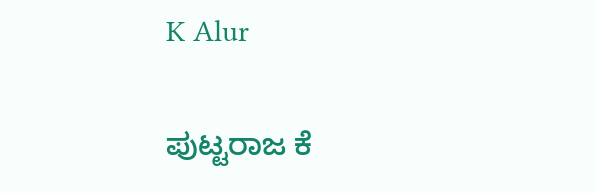K Alur

ಪುಟ್ಟರಾಜ ಕೆ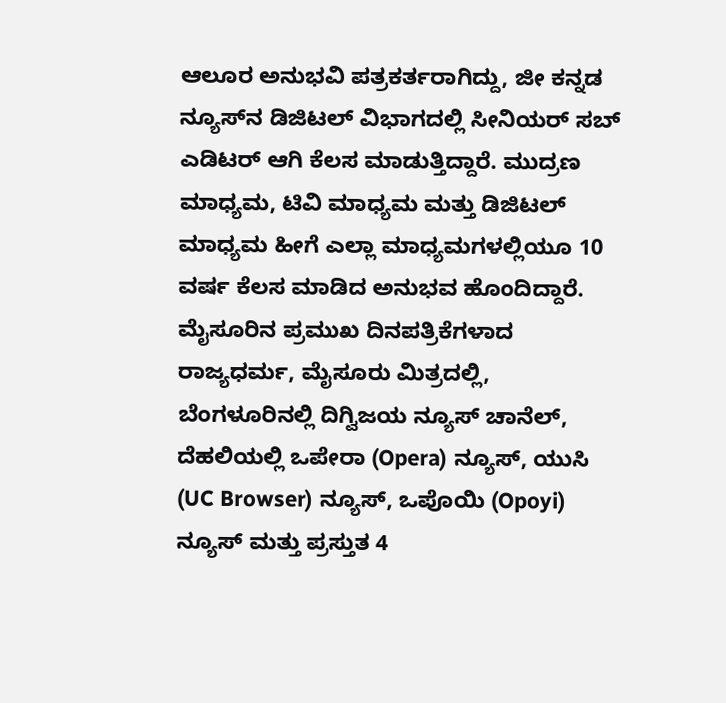ಆಲೂರ ಅನುಭವಿ ಪತ್ರಕರ್ತರಾಗಿದ್ದು, ಜೀ ಕನ್ನಡ ನ್ಯೂಸ್‌ನ ಡಿಜಿಟಲ್‌ ವಿಭಾಗದಲ್ಲಿ ಸೀನಿಯರ್‌ ಸಬ್‌ ಎಡಿಟರ್ ಆಗಿ ಕೆಲಸ ಮಾಡುತ್ತಿದ್ದಾರೆ. ಮುದ್ರಣ ಮಾಧ್ಯಮ, ಟಿವಿ ಮಾಧ್ಯಮ ಮತ್ತು ಡಿಜಿಟಲ್‌ ಮಾಧ್ಯಮ ಹೀಗೆ ಎಲ್ಲಾ ಮಾಧ್ಯಮಗಳಲ್ಲಿಯೂ 10 ವರ್ಷ ಕೆಲಸ ಮಾಡಿದ ಅನುಭವ ಹೊಂದಿದ್ದಾರೆ. ಮೈಸೂರಿನ ಪ್ರಮುಖ ದಿನಪತ್ರಿಕೆಗಳಾದ ರಾಜ್ಯಧರ್ಮ, ಮೈಸೂರು ಮಿತ್ರದಲ್ಲಿ, ಬೆಂಗಳೂರಿನಲ್ಲಿ ದಿಗ್ವಿಜಯ ನ್ಯೂಸ್ ಚಾನೆಲ್‌, ದೆಹಲಿಯಲ್ಲಿ ಒಪೇರಾ (Opera) ನ್ಯೂಸ್‌, ಯುಸಿ (UC Browser) ನ್ಯೂಸ್‌, ಒಪೊಯಿ‌ (Opoyi) ನ್ಯೂಸ್‌ ಮತ್ತು ಪ್ರಸ್ತುತ 4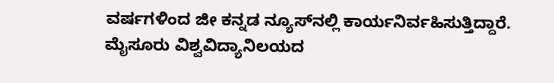ವರ್ಷಗಳಿಂದ ಜೀ ಕನ್ನಡ ನ್ಯೂಸ್‌ನಲ್ಲಿ ಕಾರ್ಯನಿರ್ವಹಿಸುತ್ತಿದ್ದಾರೆ. ಮೈಸೂರು ವಿಶ್ವವಿದ್ಯಾನಿಲಯದ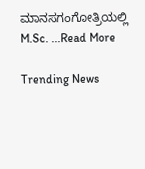ಮಾನಸಗಂಗೋತ್ರಿಯಲ್ಲಿ M.Sc. ...Read More

Trending News